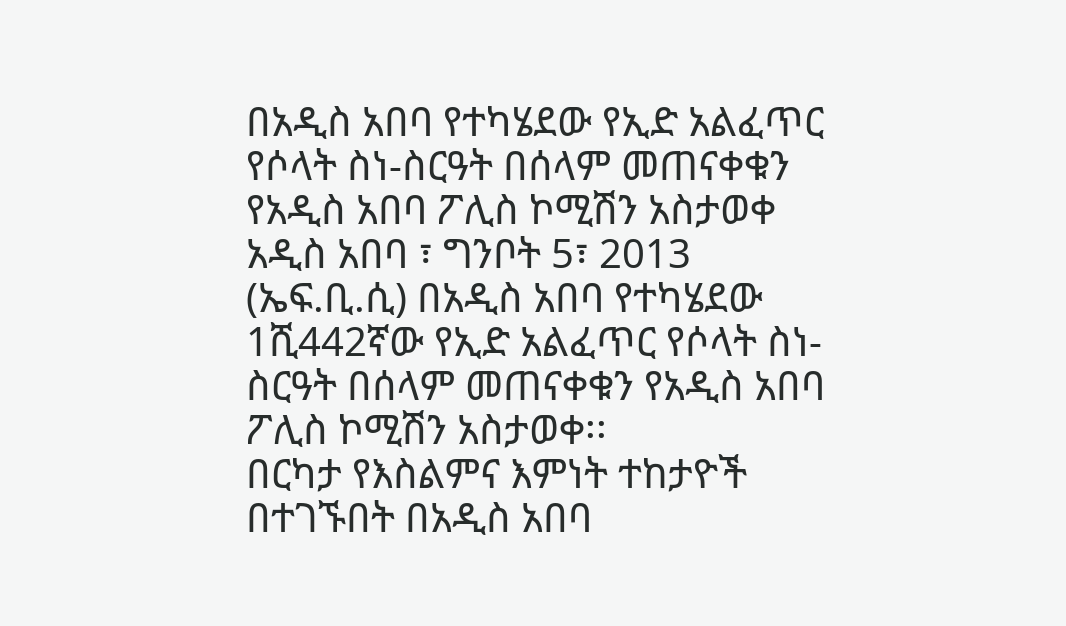በአዲስ አበባ የተካሄደው የኢድ አልፈጥር የሶላት ስነ-ስርዓት በሰላም መጠናቀቁን የአዲስ አበባ ፖሊስ ኮሚሽን አስታወቀ
አዲስ አበባ ፣ ግንቦት 5፣ 2013 (ኤፍ.ቢ.ሲ) በአዲስ አበባ የተካሄደው 1ሺ442ኛው የኢድ አልፈጥር የሶላት ስነ-ስርዓት በሰላም መጠናቀቁን የአዲስ አበባ ፖሊስ ኮሚሽን አስታወቀ፡፡
በርካታ የእስልምና እምነት ተከታዮች በተገኙበት በአዲስ አበባ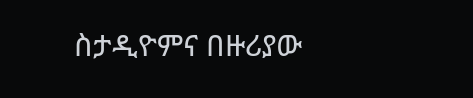ስታዲዮምና በዙሪያው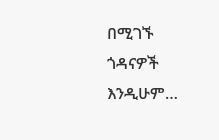በሚገኙ ጎዳናዎች እንዲሁም…